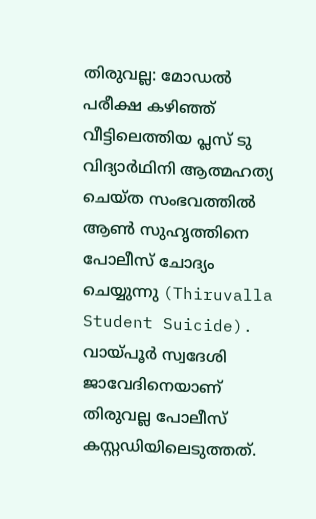തിരുവല്ല: മോഡൽ പരീക്ഷ കഴിഞ്ഞ് വീട്ടിലെത്തിയ പ്ലസ് ടു വിദ്യാർഥിനി ആത്മഹത്യ ചെയ്ത സംഭവത്തിൽ ആൺ സുഹൃത്തിനെ പോലീസ് ചോദ്യം ചെയ്യുന്നു (Thiruvalla Student Suicide). വായ്പൂർ സ്വദേശി ജാവേദിനെയാണ് തിരുവല്ല പോലീസ് കസ്റ്റഡിയിലെടുത്തത്.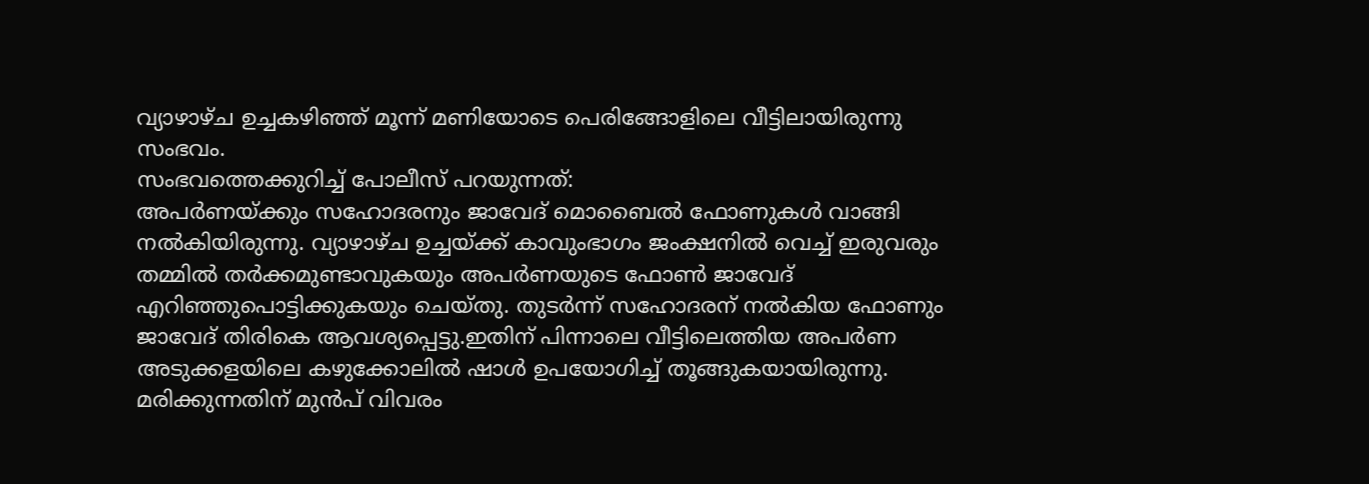വ്യാഴാഴ്ച ഉച്ചകഴിഞ്ഞ് മൂന്ന് മണിയോടെ പെരിങ്ങോളിലെ വീട്ടിലായിരുന്നു സംഭവം.
സംഭവത്തെക്കുറിച്ച് പോലീസ് പറയുന്നത്:
അപർണയ്ക്കും സഹോദരനും ജാവേദ് മൊബൈൽ ഫോണുകൾ വാങ്ങി നൽകിയിരുന്നു. വ്യാഴാഴ്ച ഉച്ചയ്ക്ക് കാവുംഭാഗം ജംക്ഷനിൽ വെച്ച് ഇരുവരും തമ്മിൽ തർക്കമുണ്ടാവുകയും അപർണയുടെ ഫോൺ ജാവേദ് എറിഞ്ഞുപൊട്ടിക്കുകയും ചെയ്തു. തുടർന്ന് സഹോദരന് നൽകിയ ഫോണും ജാവേദ് തിരികെ ആവശ്യപ്പെട്ടു.ഇതിന് പിന്നാലെ വീട്ടിലെത്തിയ അപർണ അടുക്കളയിലെ കഴുക്കോലിൽ ഷാൾ ഉപയോഗിച്ച് തൂങ്ങുകയായിരുന്നു. മരിക്കുന്നതിന് മുൻപ് വിവരം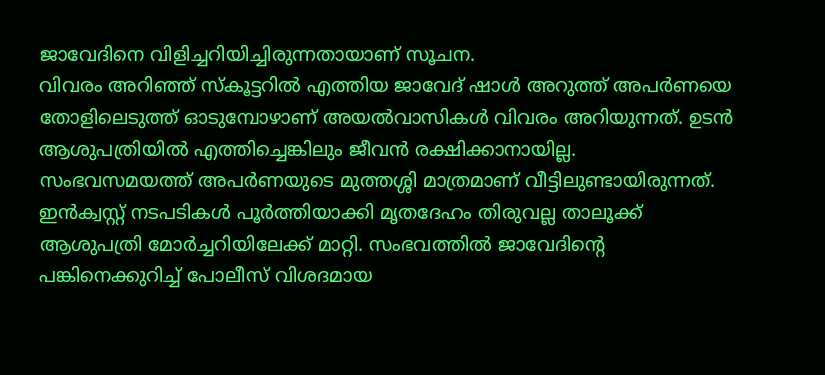ജാവേദിനെ വിളിച്ചറിയിച്ചിരുന്നതായാണ് സൂചന.
വിവരം അറിഞ്ഞ് സ്കൂട്ടറിൽ എത്തിയ ജാവേദ് ഷാൾ അറുത്ത് അപർണയെ തോളിലെടുത്ത് ഓടുമ്പോഴാണ് അയൽവാസികൾ വിവരം അറിയുന്നത്. ഉടൻ ആശുപത്രിയിൽ എത്തിച്ചെങ്കിലും ജീവൻ രക്ഷിക്കാനായില്ല.
സംഭവസമയത്ത് അപർണയുടെ മുത്തശ്ശി മാത്രമാണ് വീട്ടിലുണ്ടായിരുന്നത്. ഇൻക്വസ്റ്റ് നടപടികൾ പൂർത്തിയാക്കി മൃതദേഹം തിരുവല്ല താലൂക്ക് ആശുപത്രി മോർച്ചറിയിലേക്ക് മാറ്റി. സംഭവത്തിൽ ജാവേദിന്റെ പങ്കിനെക്കുറിച്ച് പോലീസ് വിശദമായ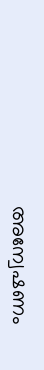അന്വേഷണം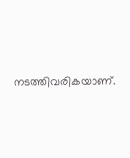നടത്തിവരികയാണ്.